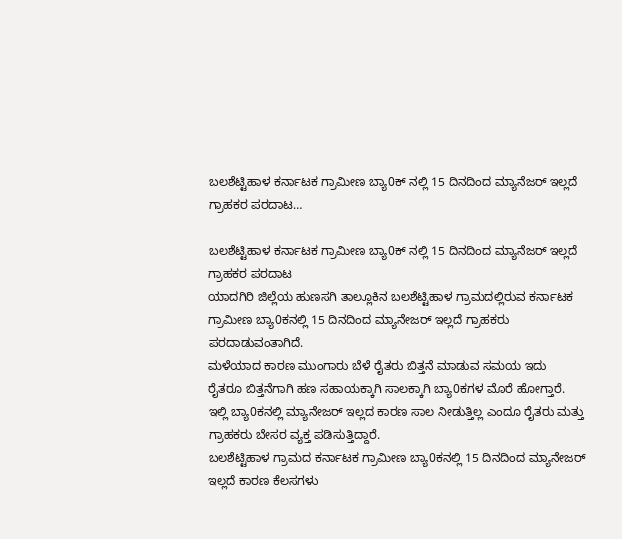ಬಲಶೆಟ್ಟಿಹಾಳ ಕರ್ನಾಟಕ ಗ್ರಾಮೀಣ ಬ್ಯಾ0ಕ್ ನಲ್ಲಿ 15 ದಿನದಿಂದ ಮ್ಯಾನೆಜರ್ ಇಲ್ಲದೆ ಗ್ರಾಹಕರ ಪರದಾಟ…

ಬಲಶೆಟ್ಟಿಹಾಳ ಕರ್ನಾಟಕ ಗ್ರಾಮೀಣ ಬ್ಯಾ0ಕ್ ನಲ್ಲಿ 15 ದಿನದಿಂದ ಮ್ಯಾನೆಜರ್ ಇಲ್ಲದೆ ಗ್ರಾಹಕರ ಪರದಾಟ
ಯಾದಗಿರಿ ಜಿಲ್ಲೆಯ ಹುಣಸಗಿ ತಾಲ್ಲೂಕಿನ ಬಲಶೆಟ್ಟಿಹಾಳ ಗ್ರಾಮದಲ್ಲಿರುವ ಕರ್ನಾಟಕ ಗ್ರಾಮೀಣ ಬ್ಯಾ0ಕನಲ್ಲಿ 15 ದಿನದಿಂದ ಮ್ಯಾನೇಜರ್ ಇಲ್ಲದೆ ಗ್ರಾಹಕರು ಪರದಾಡುವಂತಾಗಿದೆ.
ಮಳೆಯಾದ ಕಾರಣ ಮುಂಗಾರು ಬೆಳೆ ರೈತರು ಬಿತ್ತನೆ ಮಾಡುವ ಸಮಯ ಇದು
ರೈತರೂ ಬಿತ್ತನೆಗಾಗಿ ಹಣ ಸಹಾಯಕ್ಕಾಗಿ ಸಾಲಕ್ಕಾಗಿ ಬ್ಯಾ0ಕಗಳ ಮೊರೆ ಹೋಗ್ತಾರೆ.
ಇಲ್ಲಿ ಬ್ಯಾ0ಕನಲ್ಲಿ ಮ್ಯಾನೇಜರ್ ಇಲ್ಲದ ಕಾರಣ ಸಾಲ ನೀಡುತ್ತಿಲ್ಲ ಎಂದೂ ರೈತರು ಮತ್ತು ಗ್ರಾಹಕರು ಬೇಸರ ವ್ಯಕ್ತ ಪಡಿಸುತ್ತಿದ್ದಾರೆ.
ಬಲಶೆಟ್ಟಿಹಾಳ ಗ್ರಾಮದ ಕರ್ನಾಟಕ ಗ್ರಾಮೀಣ ಬ್ಯಾ0ಕನಲ್ಲಿ 15 ದಿನದಿಂದ ಮ್ಯಾನೇಜರ್ ಇಲ್ಲದೆ ಕಾರಣ ಕೆಲಸಗಳು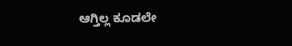ಆಗ್ತಿಲ್ಲ ಕೂಡಲೇ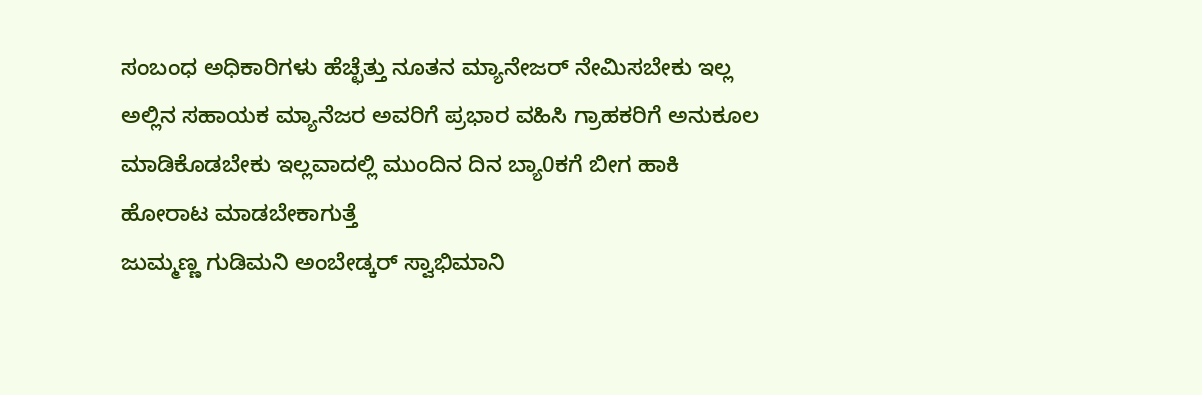ಸಂಬಂಧ ಅಧಿಕಾರಿಗಳು ಹೆಚ್ಛೆತ್ತು ನೂತನ ಮ್ಯಾನೇಜರ್ ನೇಮಿಸಬೇಕು ಇಲ್ಲ ಅಲ್ಲಿನ ಸಹಾಯಕ ಮ್ಯಾನೆಜರ ಅವರಿಗೆ ಪ್ರಭಾರ ವಹಿಸಿ ಗ್ರಾಹಕರಿಗೆ ಅನುಕೂಲ ಮಾಡಿಕೊಡಬೇಕು ಇಲ್ಲವಾದಲ್ಲಿ ಮುಂದಿನ ದಿನ ಬ್ಯಾ0ಕಗೆ ಬೀಗ ಹಾಕಿ ಹೋರಾಟ ಮಾಡಬೇಕಾಗುತ್ತೆ
ಜುಮ್ಮಣ್ಣ ಗುಡಿಮನಿ ಅಂಬೇಡ್ಕರ್ ಸ್ವಾಭಿಮಾನಿ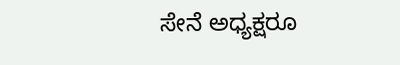ಸೇನೆ ಅಧ್ಯಕ್ಷರೂ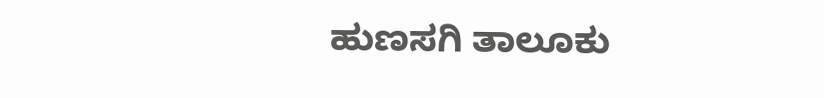ಹುಣಸಗಿ ತಾಲೂಕು